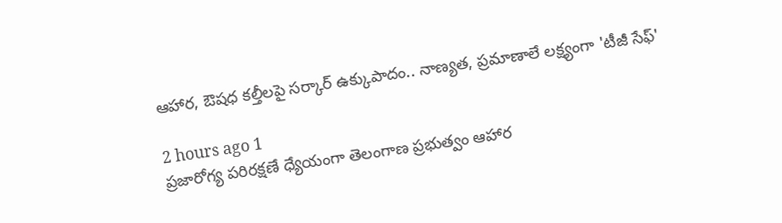ఆహార, ఔషధ కల్తీలపై సర్కార్ ఉక్కుపాదం.. నాణ్యత, ప్రమాణాలే లక్ష్యంగా 'టీజీ సేఫ్‌'

2 hours ago 1
ప్రజారోగ్య పరిరక్షణే ధ్యేయంగా తెలంగాణ ప్రభుత్వం ఆహార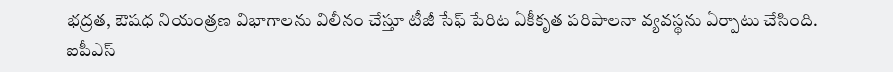భద్రత, ఔషధ నియంత్రణ విభాగాలను విలీనం చేస్తూ టీజీ సేఫ్‌ పేరిట ఏకీకృత పరిపాలనా వ్యవస్థను ఏర్పాటు చేసింది. ఐపీఎస్‌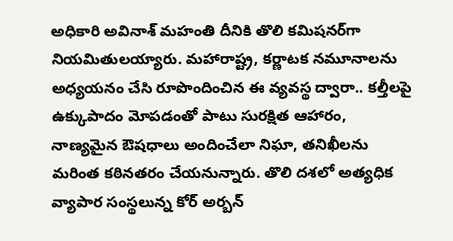అధికారి అవినాశ్‌ మహంతి దీనికి తొలి కమిషనర్‌గా నియమితులయ్యారు. మహారాష్ట్ర, కర్ణాటక నమూనాలను అధ్యయనం చేసి రూపొందించిన ఈ వ్యవస్థ ద్వారా.. కల్తీలపై ఉక్కుపాదం మోపడంతో పాటు సురక్షిత ఆహారం, నాణ్యమైన ఔషధాలు అందించేలా నిఘా, తనిఖీలను మరింత కఠినతరం చేయనున్నారు. తొలి దశలో అత్యధిక వ్యాపార సంస్థలున్న కోర్‌ అర్బన్‌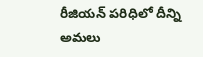రీజియన్‌ పరిధిలో దీన్ని అమలు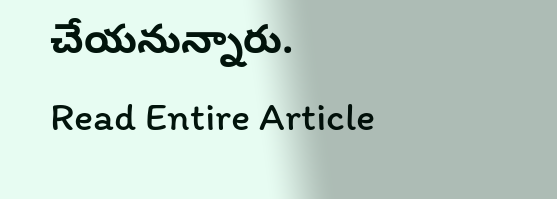చేయనున్నారు.
Read Entire Article